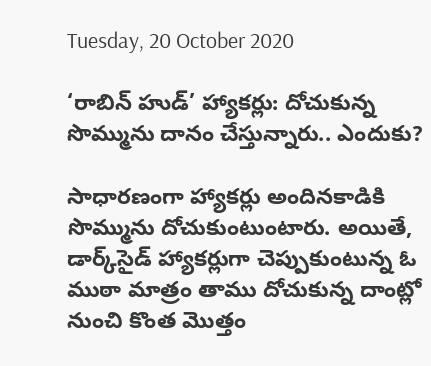Tuesday, 20 October 2020

‘రాబిన్ హుడ్’ హ్యాకర్లు: దోచుకున్న సొమ్మును దానం చేస్తున్నారు.. ఎందుకు?

సాధారణంగా హ్యాకర్లు అందినకాడికి సొమ్మును దోచుకుంటుంటారు. అయితే, డార్క్‌సైడ్ హ్యాకర్లుగా చెప్పుకుంటున్న ఓ ముఠా మాత్రం తాము దోచుకున్న దాంట్లో నుంచి కొంత మొత్తం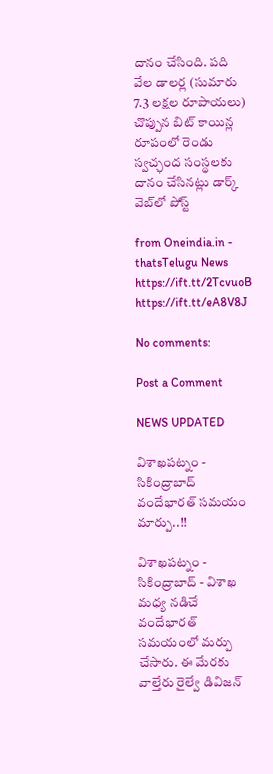దానం చేసింది. పది వేల డాలర్ల (సుమారు 7.3 లక్షల రూపాయలు) చొప్పున బిట్ కాయిన్ల రూపంలో రెండు స్వచ్ఛంద సంస్థలకు దానం చేసినట్లు డార్క్ వెబ్‌లో పోస్ట్

from Oneindia.in - thatsTelugu News https://ift.tt/2TcvuoB
https://ift.tt/eA8V8J

No comments:

Post a Comment

NEWS UPDATED

విశాఖపట్నం - సికింద్రాబాద్ వందేభారత్ సమయం మార్పు..!!

విశాఖపట్నం - సికింద్రాబాద్ - విశాఖ మధ్య నడిచే వందేభారత్ సమయంలో మర్పు చేసారు. ఈ మేరకు వాల్తేరు రైల్వే డివిజన్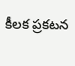కీలక ప్రకటన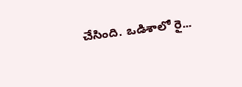చేసింది. ఒడిశాలో రై...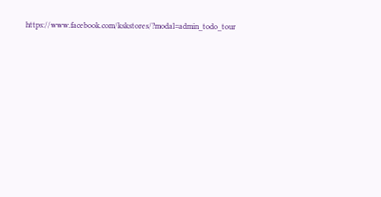https://www.facebook.com/kskstores/?modal=admin_todo_tour